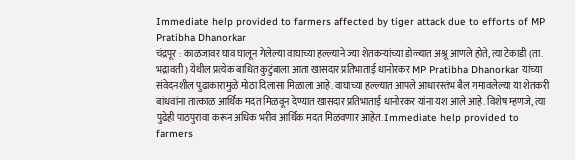Immediate help provided to farmers affected by tiger attack due to efforts of MP Pratibha Dhanorkar
चंद्रपूर : काळजावर घाव घालून गेलेल्या वाघाच्या हल्ल्याने ज्या शेतकऱ्यांच्या डोळ्यात अश्रू आणले होते, त्या टेकाडी (ता. भद्रावती) येथील प्रत्येक बाधित कुटुंबाला आता खासदार प्रतिभाताई धानोरकर MP Pratibha Dhanorkar यांच्या संवेदनशील पुढाकारामुळे मोठा दिलासा मिळाला आहे. वाघाच्या हल्ल्यात आपले आधारस्तंभ बैल गमावलेल्या या शेतकरी बांधवांना तात्काळ आर्थिक मदत मिळवून देण्यात खासदार प्रतिभाताई धानोरकर यांना यश आले आहे. विशेष म्हणजे, त्या पुढेही पाठपुरावा करून अधिक भरीव आर्थिक मदत मिळवणार आहेत. Immediate help provided to farmers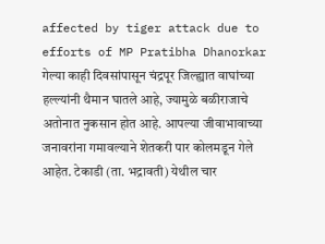affected by tiger attack due to efforts of MP Pratibha Dhanorkar
गेल्या काही दिवसांपासून चंद्रपूर जिल्ह्यात वाघांच्या हल्ल्यांनी थैमान घातले आहे, ज्यामुळे बळीराजाचे अतोनात नुकसान होत आहे. आपल्या जीवाभावाच्या जनावरांना गमावल्याने शेतकरी पार कोलमडून गेले आहेत. टेकाडी (ता. भद्रावती) येथील चार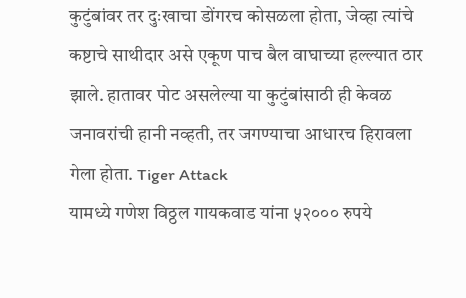कुटुंबांवर तर दुःखाचा डोंगरच कोसळला होता, जेव्हा त्यांचे कष्टाचे साथीदार असे एकूण पाच बैल वाघाच्या हल्ल्यात ठार झाले. हातावर पोट असलेल्या या कुटुंबांसाठी ही केवळ जनावरांची हानी नव्हती, तर जगण्याचा आधारच हिरावला गेला होता. Tiger Attack
यामध्ये गणेश विठ्ठल गायकवाड यांना ५२००० रुपये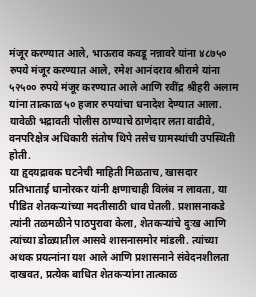मंजूर करण्यात आले, भाऊराव कवडू नन्नावरे यांना ४८७५० रुपये मंजूर करण्यात आले, रमेश आनंदराव श्रीरामे यांना ५२५०० रुपये मंजूर करण्यात आले आणि रवींद्र श्रीहरी अलाम यांना तात्काळ ५० हजार रुपयांचा धनादेश देण्यात आला. यावेळी भद्रावती पोलीस ठाण्याचे ठाणेदार लता वाढीवे, वनपरिक्षेत्र अधिकारी संतोष थिपे तसेच ग्रामस्थांची उपस्थिती होती.
या हृदयद्रावक घटनेची माहिती मिळताच, खासदार प्रतिभाताई धानोरकर यांनी क्षणाचाही विलंब न लावता, या पीडित शेतकऱ्यांच्या मदतीसाठी धाव घेतली. प्रशासनाकडे त्यांनी तळमळीने पाठपुरावा केला, शेतकऱ्यांचे दुःख आणि त्यांच्या डोळ्यातील आसवे शासनासमोर मांडली. त्यांच्या अथक प्रयत्नांना यश आले आणि प्रशासनाने संवेदनशीलता दाखवत, प्रत्येक बाधित शेतकऱ्यांना तात्काळ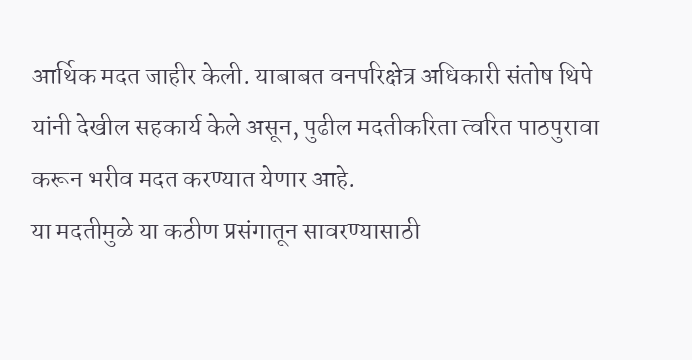आर्थिक मदत जाहीर केली. याबाबत वनपरिक्षेत्र अधिकारी संतोष थिपे यांनी देखील सहकार्य केले असून, पुढील मदतीकरिता त्वरित पाठपुरावा करून भरीव मदत करण्यात येणार आहे.
या मदतीमुळे या कठीण प्रसंगातून सावरण्यासाठी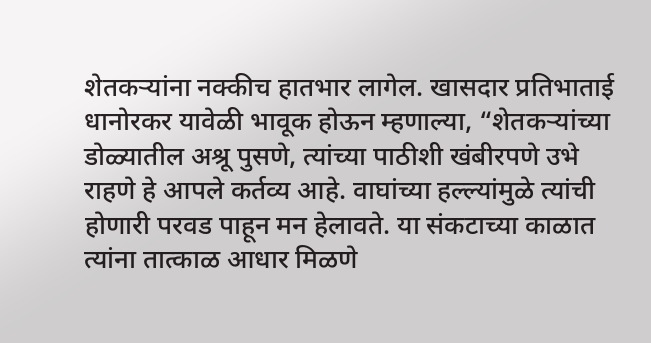शेतकऱ्यांना नक्कीच हातभार लागेल. खासदार प्रतिभाताई धानोरकर यावेळी भावूक होऊन म्हणाल्या, “शेतकऱ्यांच्या डोळ्यातील अश्रू पुसणे, त्यांच्या पाठीशी खंबीरपणे उभे राहणे हे आपले कर्तव्य आहे. वाघांच्या हल्ल्यांमुळे त्यांची होणारी परवड पाहून मन हेलावते. या संकटाच्या काळात त्यांना तात्काळ आधार मिळणे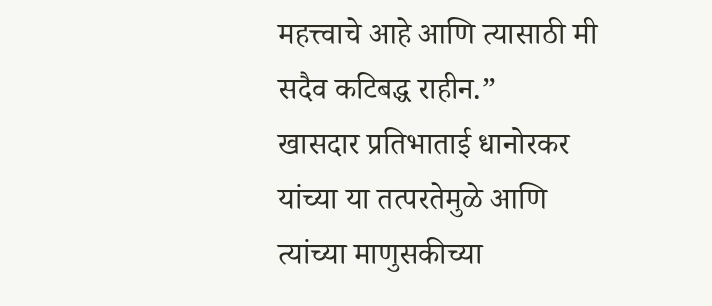महत्त्वाचे आहे आणि त्यासाठी मी सदैव कटिबद्ध राहीन.”
खासदार प्रतिभाताई धानोरकर यांच्या या तत्परतेमुळे आणि त्यांच्या माणुसकीच्या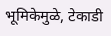भूमिकेमुळे, टेकाडी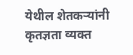येथील शेतकऱ्यांनी कृतज्ञता व्यक्त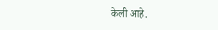केली आहे.